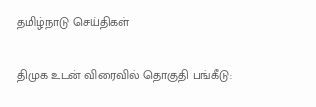தமிழ்நாடு செய்திகள்

திமுக உடன் விரைவில் தொகுதி பங்கீடு: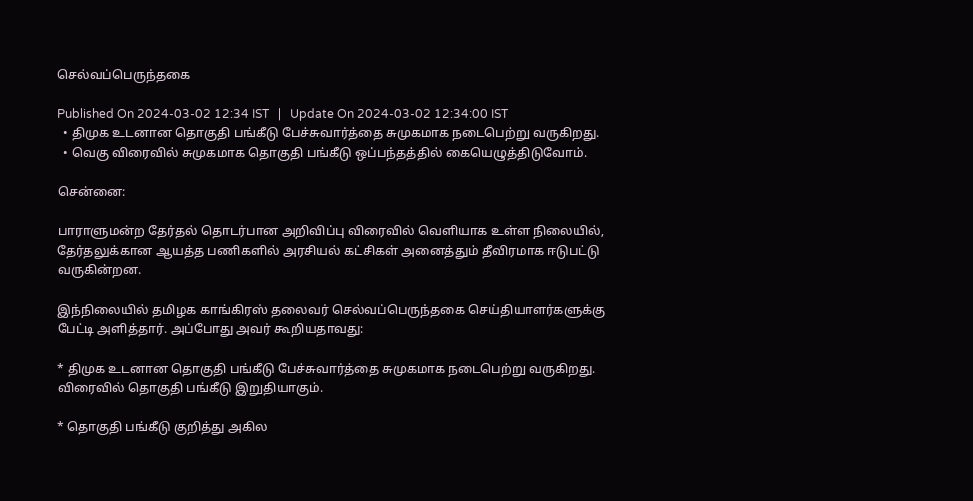செல்வப்பெருந்தகை

Published On 2024-03-02 12:34 IST   |   Update On 2024-03-02 12:34:00 IST
  • திமுக உடனான தொகுதி பங்கீடு பேச்சுவார்த்தை சுமுகமாக நடைபெற்று வருகிறது.
  • வெகு விரைவில் சுமுகமாக தொகுதி பங்கீடு ஒப்பந்தத்தில் கையெழுத்திடுவோம்.

சென்னை:

பாராளுமன்ற தேர்தல் தொடர்பான அறிவிப்பு விரைவில் வெளியாக உள்ள நிலையில், தேர்தலுக்கான ஆயத்த பணிகளில் அரசியல் கட்சிகள் அனைத்தும் தீவிரமாக ஈடுபட்டு வருகின்றன.

இந்நிலையில் தமிழக காங்கிரஸ் தலைவர் செல்வப்பெருந்தகை செய்தியாளர்களுக்கு பேட்டி அளித்தார். அப்போது அவர் கூறியதாவது:

* திமுக உடனான தொகுதி பங்கீடு பேச்சுவார்த்தை சுமுகமாக நடைபெற்று வருகிறது. விரைவில் தொகுதி பங்கீடு இறுதியாகும்.

* தொகுதி பங்கீடு குறித்து அகில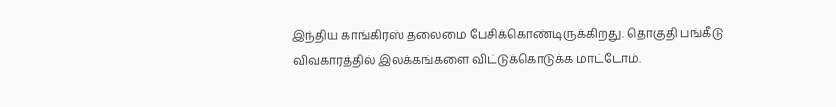இந்திய காங்கிரஸ் தலைமை பேசிக்கொண்டிருக்கிறது. தொகுதி பங்கீடு விவகாரத்தில் இலக்கங்களை விட்டுக்கொடுக்க மாட்டோம்.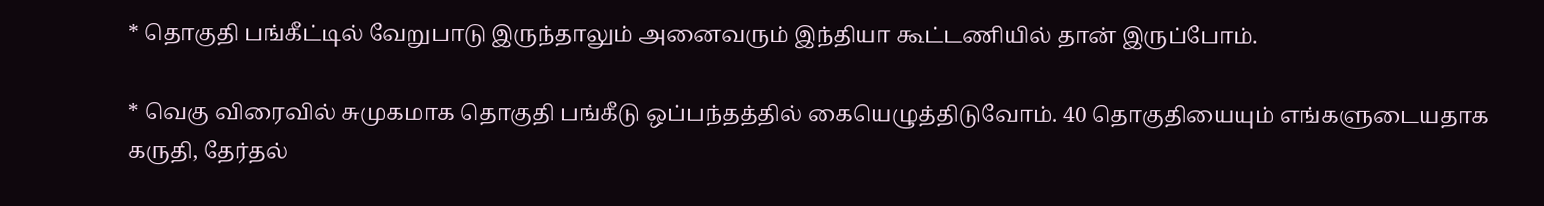* தொகுதி பங்கீட்டில் வேறுபாடு இருந்தாலும் அனைவரும் இந்தியா கூட்டணியில் தான் இருப்போம்.

* வெகு விரைவில் சுமுகமாக தொகுதி பங்கீடு ஒப்பந்தத்தில் கையெழுத்திடுவோம். 40 தொகுதியையும் எங்களுடையதாக கருதி, தேர்தல்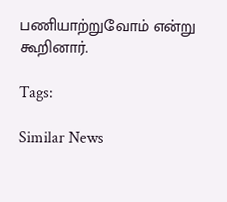பணியாற்றுவோம் என்று கூறினார்.

Tags:

Similar News